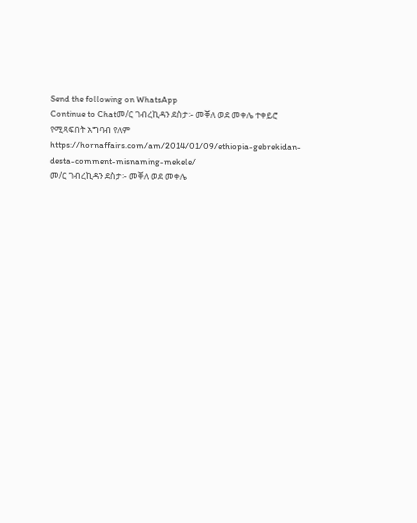Send the following on WhatsApp
Continue to Chatመ/ር ገብረኪዳን ደስታ፡- መቐለ ወደ መቀሌ ተቀይሮ የሚጻፍበት አግባብ የለም https://hornaffairs.com/am/2014/01/09/ethiopia-gebrekidan-desta-comment-misnaming-mekele/
መ/ር ገብረኪዳን ደስታ፡- መቐለ ወደ መቀሌ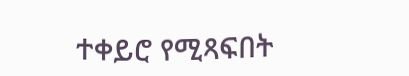ተቀይሮ የሚጻፍበት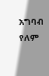አግባብ የለም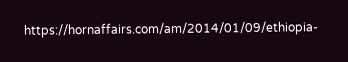https://hornaffairs.com/am/2014/01/09/ethiopia-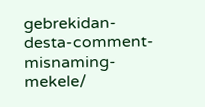gebrekidan-desta-comment-misnaming-mekele/